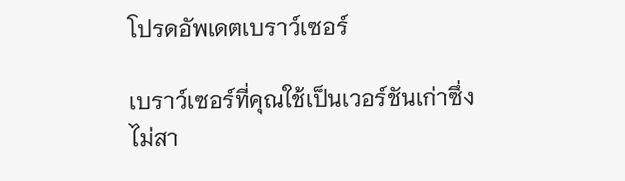โปรดอัพเดตเบราว์เซอร์

เบราว์เซอร์ที่คุณใช้เป็นเวอร์ชันเก่าซึ่งไม่สา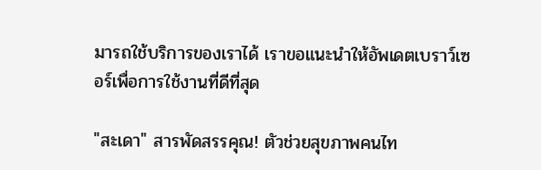มารถใช้บริการของเราได้ เราขอแนะนำให้อัพเดตเบราว์เซอร์เพื่อการใช้งานที่ดีที่สุด

"สะเดา" สารพัดสรรคุณ! ตัวช่วยสุขภาพคนไท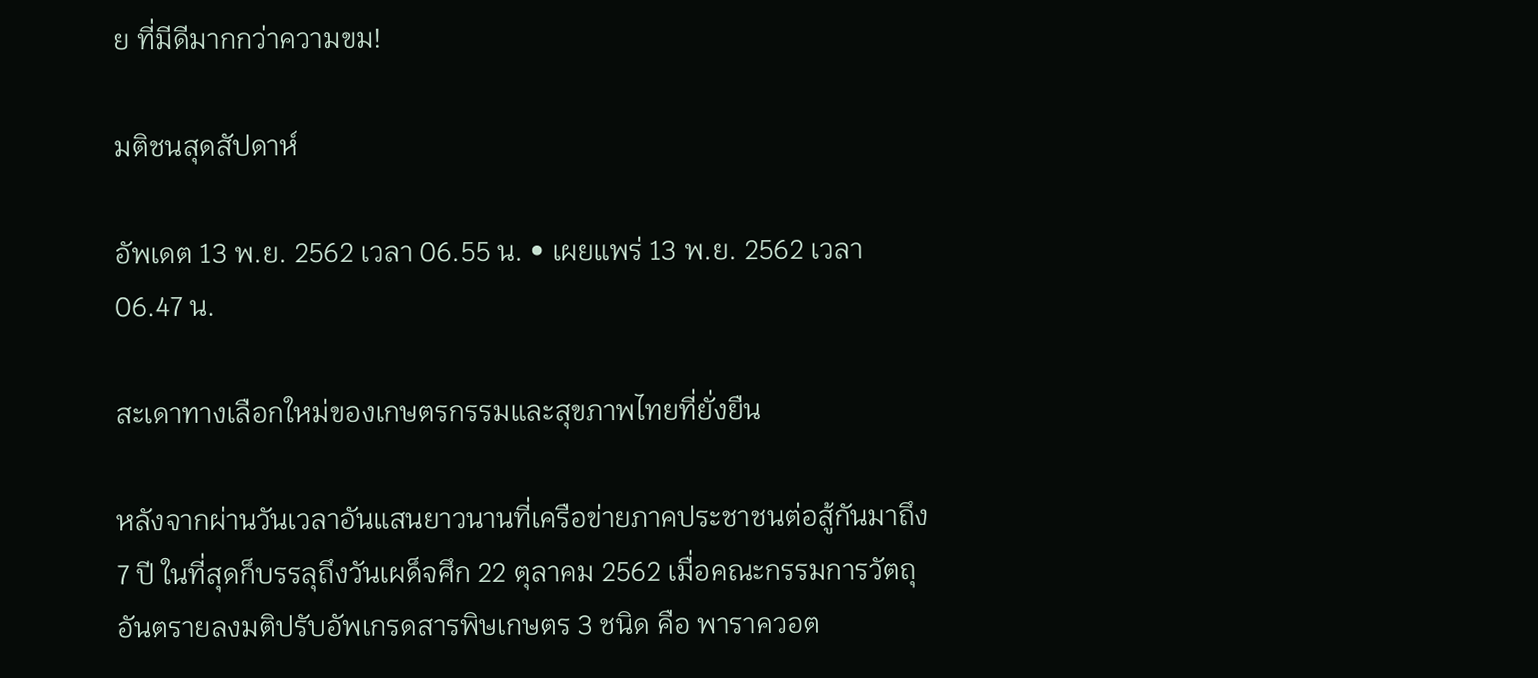ย ที่มีดีมากกว่าความขม!

มติชนสุดสัปดาห์

อัพเดต 13 พ.ย. 2562 เวลา 06.55 น. • เผยแพร่ 13 พ.ย. 2562 เวลา 06.47 น.

สะเดาทางเลือกใหม่ของเกษตรกรรมและสุขภาพไทยที่ยั่งยืน

หลังจากผ่านวันเวลาอันแสนยาวนานที่เครือข่ายภาคประชาชนต่อสู้กันมาถึง 7 ปี ในที่สุดก็บรรลุถึงวันเผด็จศึก 22 ตุลาคม 2562 เมื่อคณะกรรมการวัตถุอันตรายลงมติปรับอัพเกรดสารพิษเกษตร 3 ชนิด คือ พาราควอต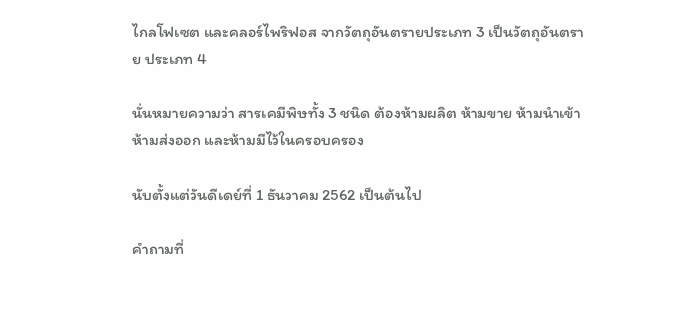ไกลโฟเซต และคลอร์ไพริฟอส จากวัตถุอันตรายประเภท 3 เป็นวัตถุอันตราย ประเภท 4

นั่นหมายความว่า สารเคมีพิษทั้ง 3 ชนิด ต้องห้ามผลิต ห้ามขาย ห้ามนำเข้า ห้ามส่งออก และห้ามมีไว้ในครอบครอง

นับตั้งแต่วันดีเดย์ที่ 1 ธันวาคม 2562 เป็นต้นไป

คำถามที่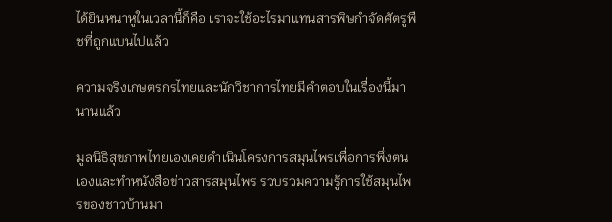ได้ยินหนาหูในเวลานี้ก็คือ เราจะใช้อะไรมาแทนสารพิษกำจัดศัตรูพืชที่ถูกแบนไปแล้ว

ความจริงเกษตรกรไทยและนักวิชาการไทยมีคำตอบในเรื่องนี้มานานแล้ว

มูลนิธิสุขภาพไทยเองเคยดำเนินโครงการสมุนไพรเพื่อการพึ่งตนเองและทำหนังสือข่าวสารสมุนไพร รวบรวมความรู้การใช้สมุนไพรของชาวบ้านมา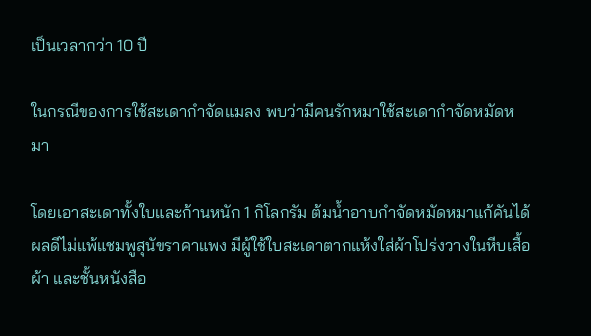เป็นเวลากว่า 10 ปี

ในกรณีของการใช้สะเดากำจัดแมลง พบว่ามีคนรักหมาใช้สะเดากำจัดหมัดหมา

โดยเอาสะเดาทั้งใบและก้านหนัก 1 กิโลกรัม ต้มน้ำอาบกำจัดหมัดหมาแก้คันได้ผลดีไม่แพ้แชมพูสุนัขราคาแพง มีผู้ใช้ใบสะเดาตากแห้งใส่ผ้าโปร่งวางในหีบเสื้อผ้า และชั้นหนังสือ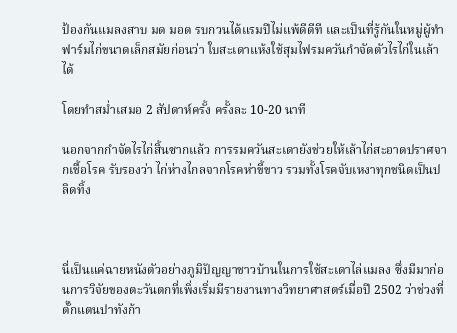ป้องกันแมลงสาบ มด มอด รบกวนได้แรมปีไม่แพ้ดีดีที และเป็นที่รู้กันในหมู่ผู้ทำฟาร์มไก่ขนาดเล็กสมัยก่อนว่า ใบสะเดาแห้งใช้สุมไฟรมควันกำจัดตัวไรไก่ในเล้าได้

โดยทำสม่ำเสมอ 2 สัปดาห์ครั้ง ครั้งละ 10-20 นาที

นอกจากกำจัดไรไก่สิ้นซากแล้ว การรมควันสะเดายังช่วยให้เล้าไก่สะอาดปราศจากเชื้อโรค รับรองว่า ไก่ห่างไกลจากโรคห่าขี้ขาว รวมทั้งโรคจับเหงาทุกชนิดเป็นปลิดทิ้ง



นี่เป็นแค่ฉายหนังตัวอย่างภูมิปัญญาชาวบ้านในการใช้สะเดาไล่แมลง ซึ่งมีมาก่อนการวิจัยของตะวันตกที่เพิ่งเริ่มมีรายงานทางวิทยาศาสตร์เมื่อปี 2502 ว่าช่วงที่ตั๊กแตนปาทังก้า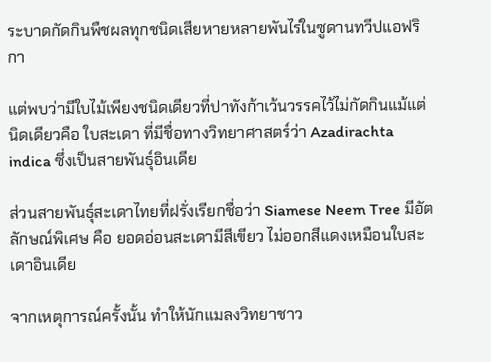ระบาดกัดกินพืชผลทุกชนิดเสียหายหลายพันไร่ในซูดานทวีปแอฟริกา

แต่พบว่ามีใบไม้เพียงชนิดเดียวที่ปาทังก้าเว้นวรรคไว้ไม่กัดกินแม้แต่นิดเดียวคือ ใบสะเดา ที่มีชื่อทางวิทยาศาสตร์ว่า Azadirachta indica ซึ่งเป็นสายพันธุ์อินเดีย

ส่วนสายพันธุ์สะเดาไทยที่ฝรั่งเรียกชื่อว่า Siamese Neem Tree มีอัตลักษณ์พิเศษ คือ ยอดอ่อนสะเดามีสีเขียว ไม่ออกสีแดงเหมือนใบสะเดาอินเดีย

จากเหตุการณ์ครั้งนั้น ทำให้นักแมลงวิทยาชาว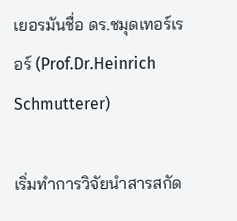เยอรมันชื่อ ดร.ชมุดเทอร์เรอร์ (Prof.Dr.Heinrich Schmutterer)

เริ่มทำการวิจัยนำสารสกัด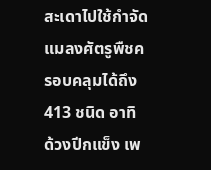สะเดาไปใช้กำจัดแมลงศัตรูพืชครอบคลุมได้ถึง 413 ชนิด อาทิ ด้วงปีกแข็ง เพ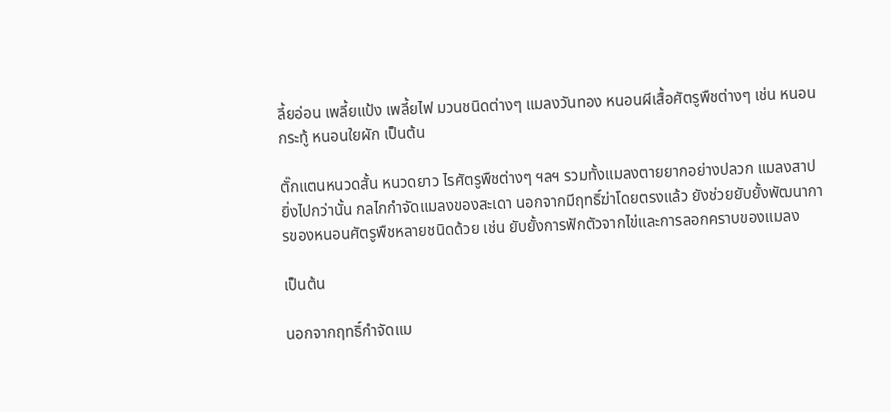ลี้ยอ่อน เพลี้ยแป้ง เพลี้ยไฟ มวนชนิดต่างๆ แมลงวันทอง หนอนผีเสื้อศัตรูพืชต่างๆ เช่น หนอนกระทู้ หนอนใยผัก เป็นต้น

ตั๊กแตนหนวดสั้น หนวดยาว ไรศัตรูพืชต่างๆ ฯลฯ รวมทั้งแมลงตายยากอย่างปลวก แมลงสาป ยิ่งไปกว่านั้น กลไกกำจัดแมลงของสะเดา นอกจากมีฤทธิ์ฆ่าโดยตรงแล้ว ยังช่วยยับยั้งพัฒนาการของหนอนศัตรูพืชหลายชนิดด้วย เช่น ยับยั้งการฟักตัวจากไข่และการลอกคราบของแมลง

เป็นต้น

นอกจากฤทธิ์กำจัดแม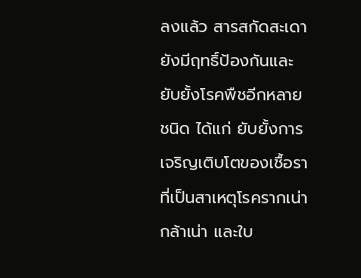ลงแล้ว สารสกัดสะเดายังมีฤทธิ์ป้องกันและยับยั้งโรคพืชอีกหลายชนิด ได้แก่ ยับยั้งการเจริญเติบโตของเชื้อราที่เป็นสาเหตุโรครากเน่า กล้าเน่า และใบ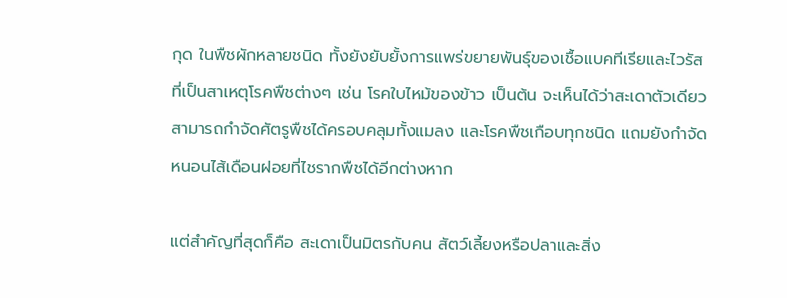กุด ในพืชผักหลายชนิด ทั้งยังยับยั้งการแพร่ขยายพันธุ์ของเชื้อแบคทีเรียและไวรัส ที่เป็นสาเหตุโรคพืชต่างๆ เช่น โรคใบไหม้ของข้าว เป็นต้น จะเห็นได้ว่าสะเดาตัวเดียวสามารถกำจัดศัตรูพืชได้ครอบคลุมทั้งแมลง และโรคพืชเกือบทุกชนิด แถมยังกำจัดหนอนไส้เดือนฝอยที่ไชรากพืชได้อีกต่างหาก

แต่สำคัญที่สุดก็คือ สะเดาเป็นมิตรกับคน สัตว์เลี้ยงหรือปลาและสิ่ง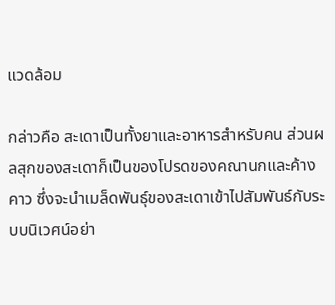แวดล้อม

กล่าวคือ สะเดาเป็นทั้งยาและอาหารสำหรับคน ส่วนผลสุกของสะเดาก็เป็นของโปรดของคณานกและค้างคาว ซึ่งจะนำเมล็ดพันธุ์ของสะเดาเข้าไปสัมพันธ์กับระบบนิเวศน์อย่า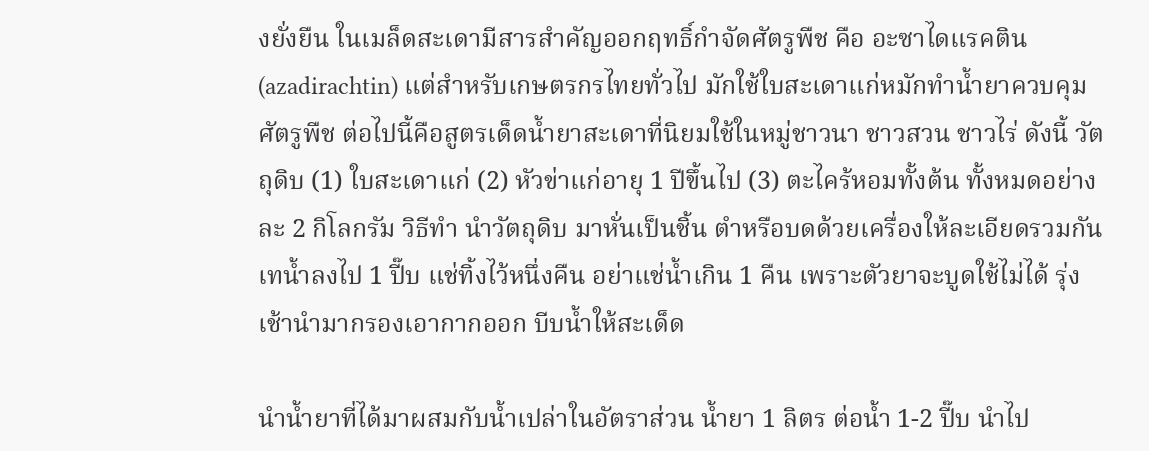งยั่งยืน ในเมล็ดสะเดามีสารสำคัญออกฤทธิ์กำจัดศัตรูพืช คือ อะซาไดแรคติน (azadirachtin) แต่สำหรับเกษตรกรไทยทั่วไป มักใช้ใบสะเดาแก่หมักทำน้ำยาควบคุมศัตรูพืช ต่อไปนี้คือสูตรเด็ดน้ำยาสะเดาที่นิยมใช้ในหมู่ชาวนา ชาวสวน ชาวไร่ ดังนี้ วัตถุดิบ (1) ใบสะเดาแก่ (2) หัวข่าแก่อายุ 1 ปีขึ้นไป (3) ตะไคร้หอมทั้งต้น ทั้งหมดอย่างละ 2 กิโลกรัม วิธีทำ นำวัตถุดิบ มาหั่นเป็นชิ้น ตำหรือบดด้วยเครื่องให้ละเอียดรวมกัน เทน้ำลงไป 1 ปี๊บ แช่ทิ้งไว้หนึ่งคืน อย่าแช่น้ำเกิน 1 คืน เพราะตัวยาจะบูดใช้ไม่ได้ รุ่งเช้านำมากรองเอากากออก บีบน้ำให้สะเด็ด

นำน้ำยาที่ได้มาผสมกับน้ำเปล่าในอัตราส่วน น้ำยา 1 ลิตร ต่อน้ำ 1-2 ปี๊บ นำไป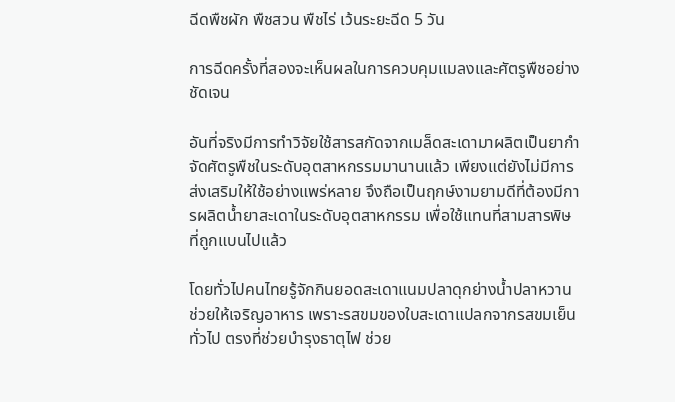ฉีดพืชผัก พืชสวน พืชไร่ เว้นระยะฉีด 5 วัน

การฉีดครั้งที่สองจะเห็นผลในการควบคุมแมลงและศัตรูพืชอย่างชัดเจน

อันที่จริงมีการทำวิจัยใช้สารสกัดจากเมล็ดสะเดามาผลิตเป็นยากำจัดศัตรูพืชในระดับอุตสาหกรรมมานานแล้ว เพียงแต่ยังไม่มีการส่งเสริมให้ใช้อย่างแพร่หลาย จึงถือเป็นฤกษ์งามยามดีที่ต้องมีการผลิตน้ำยาสะเดาในระดับอุตสาหกรรม เพื่อใช้แทนที่สามสารพิษที่ถูกแบนไปแล้ว

โดยทั่วไปคนไทยรู้จักกินยอดสะเดาแนมปลาดุกย่างน้ำปลาหวาน ช่วยให้เจริญอาหาร เพราะรสขมของใบสะเดาแปลกจากรสขมเย็นทั่วไป ตรงที่ช่วยบำรุงธาตุไฟ ช่วย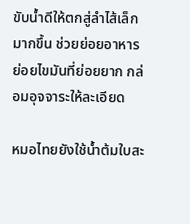ขับน้ำดีให้ตกสู่ลำไส้เล็กมากขึ้น ช่วยย่อยอาหาร ย่อยไขมันที่ย่อยยาก กล่อมอุจจาระให้ละเอียด

หมอไทยยังใช้น้ำต้มใบสะ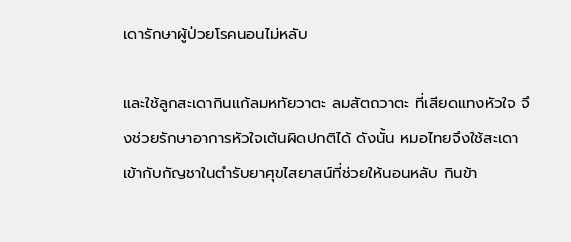เดารักษาผู้ป่วยโรคนอนไม่หลับ

และใช้ลูกสะเดากินแก้ลมหทัยวาตะ ลมสัตถวาตะ ที่เสียดแทงหัวใจ จึงช่วยรักษาอาการหัวใจเต้นผิดปกติได้ ดังนั้น หมอไทยจึงใช้สะเดาเข้ากับกัญชาในตำรับยาศุขไสยาสน์ที่ช่วยให้นอนหลับ กินข้า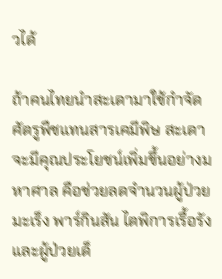วได้

ถ้าคนไทยนำสะเดามาใช้กำจัดศัตรูพืชแทนสารเคมีพิษ สะเดาจะมีคุณประโยชน์เพิ่มขึ้นอย่างมหาศาล คือช่วยลดจำนวนผู้ป่วยมะเร็ง พาร์กินสัน ไตพิการเรื้อรัง และผู้ป่วยเด็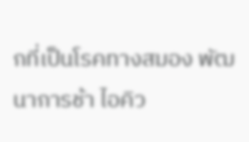กที่เป็นโรคทางสมอง พัฒนาการช้า ไอคิว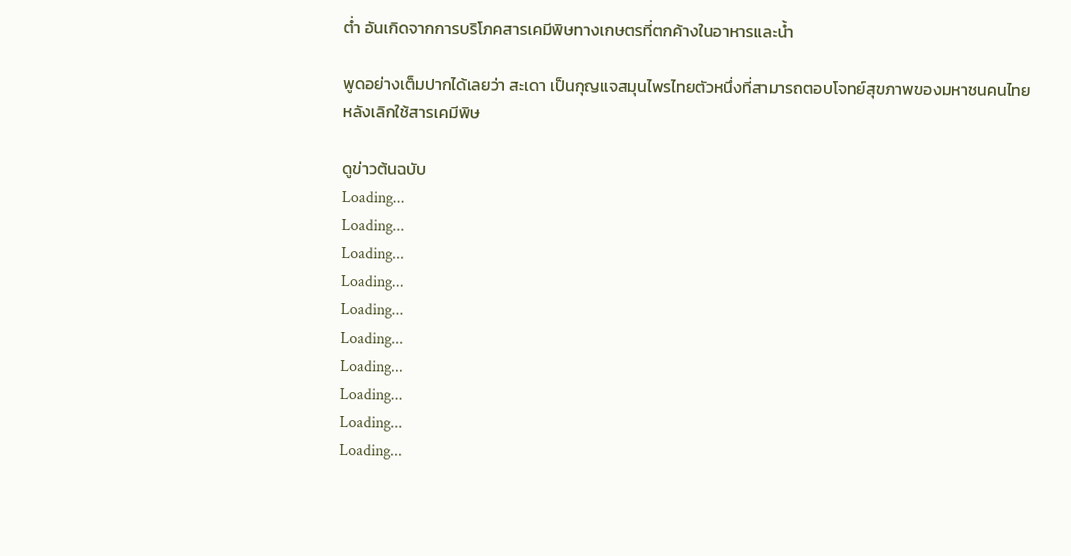ต่ำ อันเกิดจากการบริโภคสารเคมีพิษทางเกษตรที่ตกค้างในอาหารและน้ำ

พูดอย่างเต็มปากได้เลยว่า สะเดา เป็นกุญแจสมุนไพรไทยตัวหนึ่งที่สามารถตอบโจทย์สุขภาพของมหาชนคนไทย หลังเลิกใช้สารเคมีพิษ

ดูข่าวต้นฉบับ
Loading...
Loading...
Loading...
Loading...
Loading...
Loading...
Loading...
Loading...
Loading...
Loading...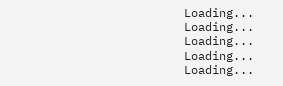Loading...
Loading...
Loading...
Loading...
Loading...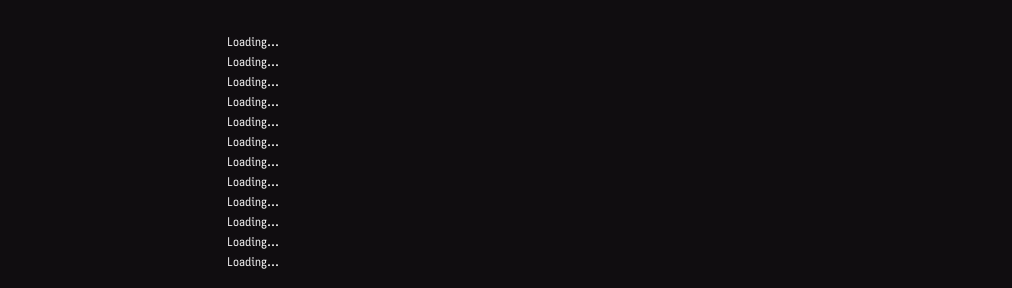Loading...
Loading...
Loading...
Loading...
Loading...
Loading...
Loading...
Loading...
Loading...
Loading...
Loading...
Loading...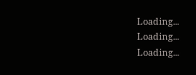Loading...
Loading...
Loading...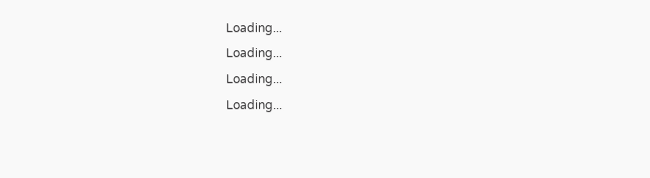Loading...
Loading...
Loading...
Loading...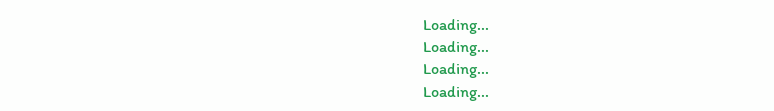Loading...
Loading...
Loading...
Loading...